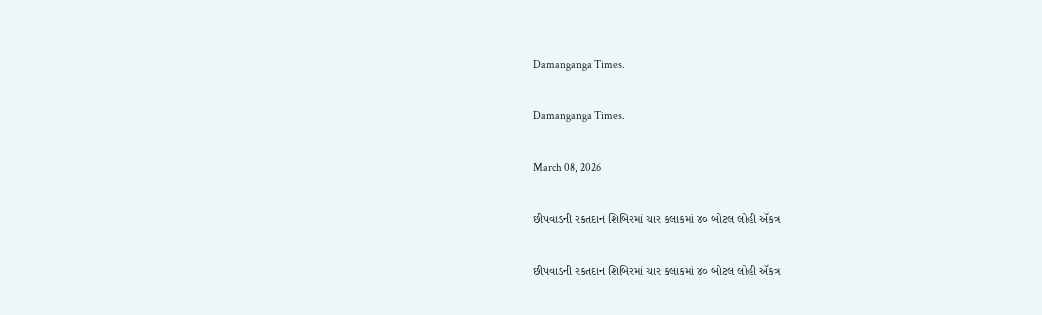Damanganga Times.

Damanganga Times.

March 08, 2026

છીપવાડની રકતદાન શિબિરમાં ચાર કલાકમાં ૪૦ બોટલ લોહી ઍકત્ર

છીપવાડની રકતદાન શિબિરમાં ચાર કલાકમાં ૪૦ બોટલ લોહી ઍકત્ર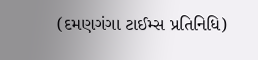(દમણગંગા ટાઈમ્સ પ્રતિનિધિ)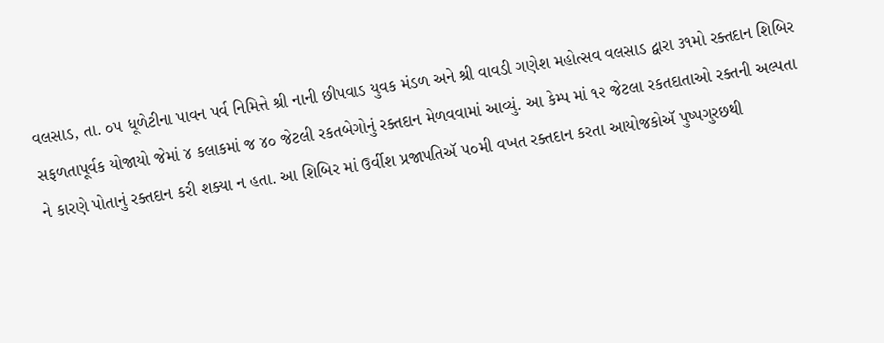વલસાડ, તા. ૦૫ ધૂળેટીના પાવન પર્વ નિમિત્તે શ્રી નાની છીપવાડ યુવક મંડળ અને શ્રી વાવડી ગણેશ મહોત્સવ વલસાડ દ્વારા ૩૧મો રક્તદાન શિબિર સફળતાપૂર્વક યોજાયો જેમાં ૪ કલાકમાં જ ૪૦ જેટલી રકતબેગોનું રક્તદાન મેળવવામાં આવ્યું. આ કેમ્પ માં ૧૨ જેટલા રકતદાતાઓ રક્તની અલ્પતા ને કારણે પોતાનું રક્તદાન કરી શક્યા ન હતા. આ શિબિર માં ઉર્વીશ પ્રજાપતિઍ ૫૦મી વખત રક્તદાન કરતા આયોજકોઍ પુષ્પગુરછથી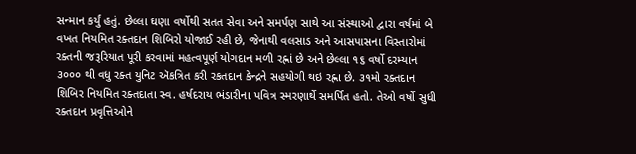સન્માન કર્યું હતું. છેલ્લા ઘણા વર્ષોથી સતત સેવા અને સમર્પણ સાથે આ સંસ્થાઓ દ્વારા વર્ષમાં બે વખત નિયમિત રક્તદાન શિબિરો યોજાઈ રહી છે, જેનાથી વલસાડ અને આસપાસના વિસ્તારોમાં રક્તની જરૂરિયાત પૂરી કરવામાં મહત્વપૂર્ણ યોગદાન મળી રહ્નાં છે અને છેલ્લા ૧૬ વર્ષો દરમ્યાન ૩૦૦૦ થી વધુ રક્ત યુનિટ ઍકત્રિત કરી રકતદાન કેન્દ્રને સહયોગી થઇ રહ્ના છે. ૩૧મો રક્તદાન શિબિર નિયમિત રક્તદાતા સ્વ. હર્ષદરાય ભંડારીના પવિત્ર સ્મરણાર્થે સમર્પિત હતો. તેઓ વર્ષો સુધી રક્તદાન પ્રવૃત્તિઓને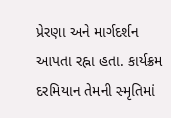પ્રેરણા અને માર્ગદર્શન આપતા રહ્ના હતા. કાર્યક્રમ દરમિયાન તેમની સ્મૃતિમાં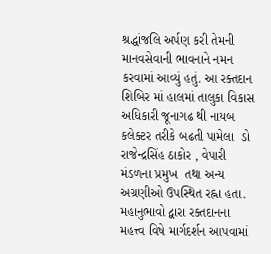શ્રદ્ધાંજલિ અર્પણ કરી તેમની માનવસેવાની ભાવનાને નમન કરવામાં આવ્યું હતું. આ રક્તદાન શિબિર માં હાલમાં તાલુકા વિકાસ અધિકારી જૂનાગઢ થી નાયબ કલેક્ટર તરીકે બઢતી પામેલા  ડો રાજેન્દ્રસિંહ ઠાકોર , વેપારી મંડળના પ્રમુખ  તથા અન્ય અગ્રણીઓ ઉપસ્થિત રહ્ના હતા. મહાનુભાવો દ્વારા રક્તદાનના મહત્ત્વ વિષે માર્ગદર્શન આપવામાં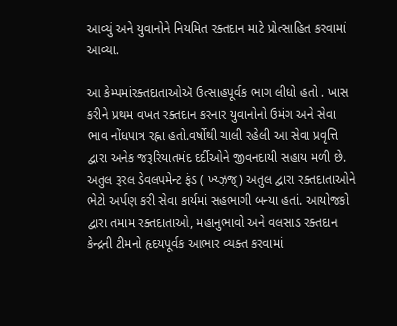આવ્યું અને યુવાનોને નિયમિત રક્તદાન માટે પ્રોત્સાહિત કરવામાં આવ્યા.

આ કેમ્પમાંરક્તદાતાઓઍ ઉત્સાહપૂર્વક ભાગ લીધો હતો . ખાસ કરીને પ્રથમ વખત રક્તદાન કરનાર યુવાનોનો ઉમંગ અને સેવા ભાવ નોંધપાત્ર રહ્ના હતો.વર્ષોથી ચાલી રહેલી આ સેવા પ્રવૃત્તિ દ્વારા અનેક જરૂરિયાતમંદ દર્દીઓને જીવનદાયી સહાય મળી છે. અતુલ રૂરલ ડેવલપમેન્ટ ફંડ ( ખ્ય્ઝ઼જ્) અતુલ દ્વારા રક્તદાતાઓને ભેટો અર્પણ કરી સેવા કાર્યમાં સહભાગી બન્યા હતાં. આયોજકો દ્વારા તમામ રક્તદાતાઓ, મહાનુભાવો અને વલસાડ રક્તદાન કેન્દ્રની ટીમનો હૃદયપૂર્વક આભાર વ્યક્ત કરવામાં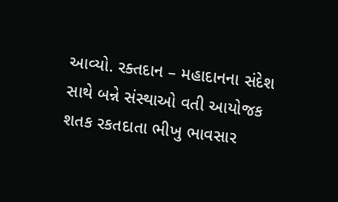આવ્યો. રક્તદાન – મહાદાનના સંદેશ સાથે બન્ને સંસ્થાઓ વતી આયોજક શતક રકતદાતા ભીખુ ભાવસાર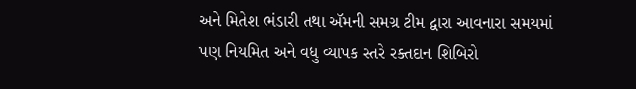અને મિતેશ ભંડારી તથા ઍમની સમગ્ર ટીમ દ્વારા આવનારા સમયમાં પણ નિયમિત અને વધુ વ્યાપક સ્તરે રક્તદાન શિબિરો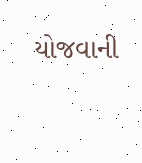યોજવાની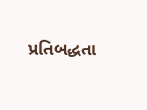પ્રતિબદ્ધતા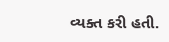વ્યક્ત કરી હતી.